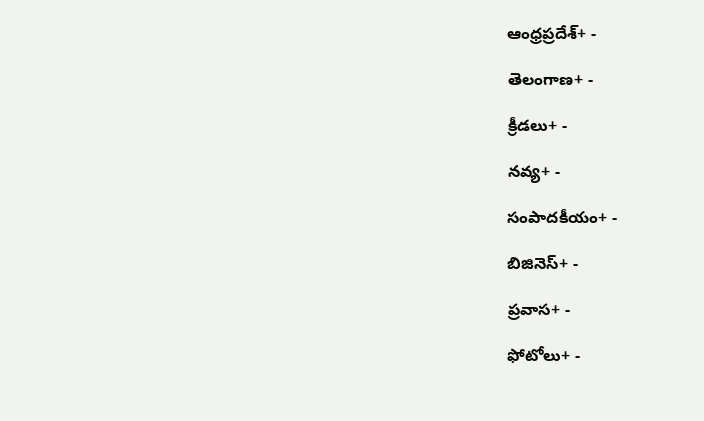ఆంధ్రప్రదేశ్+ -

తెలంగాణ+ -

క్రీడలు+ -

నవ్య+ -

సంపాదకీయం+ -

బిజినెస్+ -

ప్రవాస+ -

ఫోటోలు+ -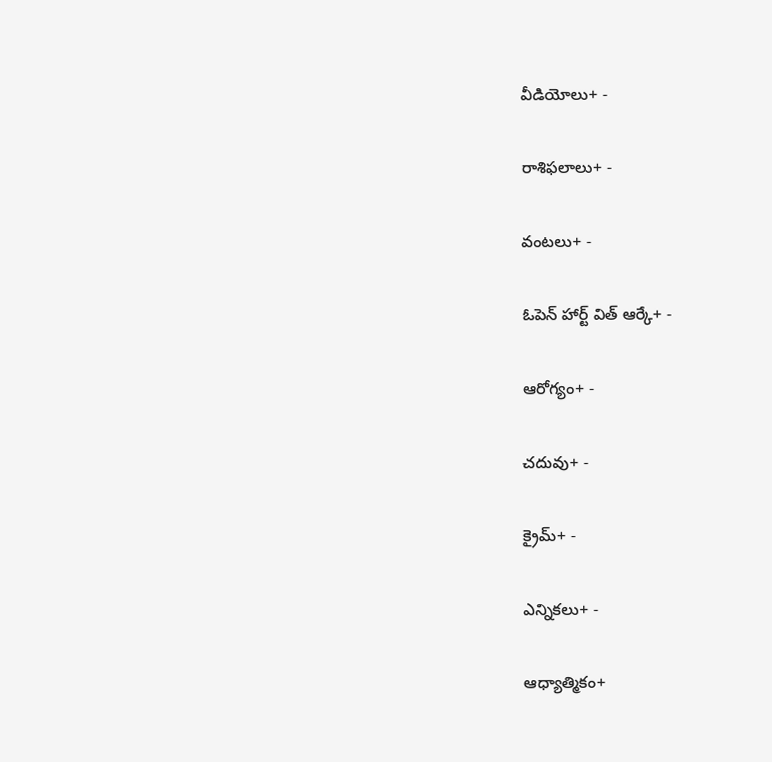వీడియోలు+ -

రాశిఫలాలు+ -

వంటలు+ -

ఓపెన్ హార్ట్ విత్ ఆర్కే+ -

ఆరోగ్యం+ -

చదువు+ -

క్రైమ్+ -

ఎన్నికలు+ -

ఆధ్యాత్మికం+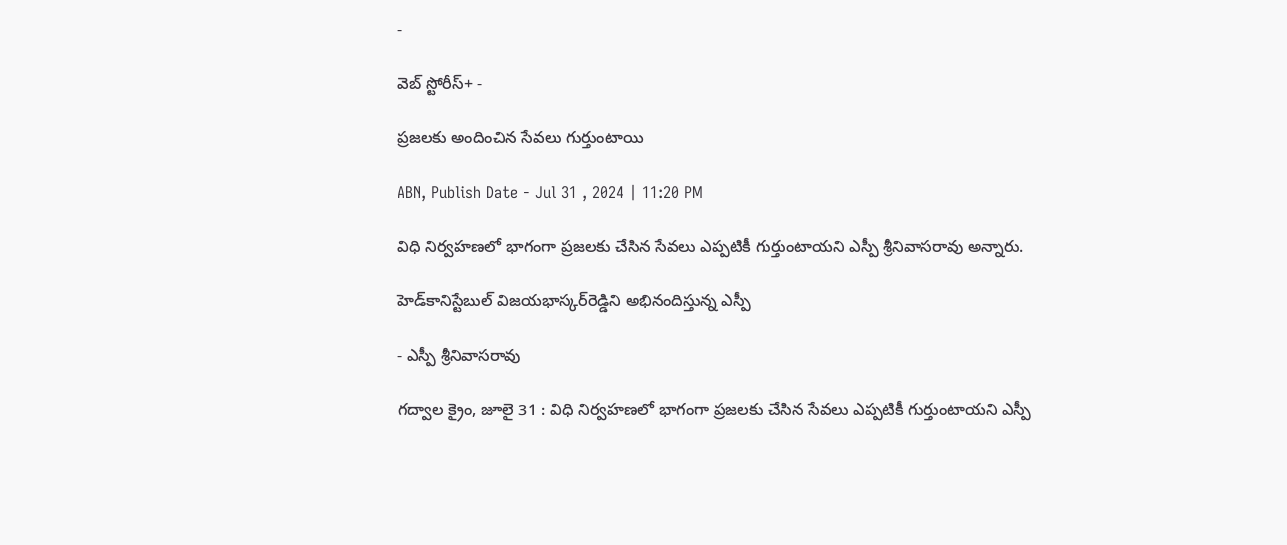-

వెబ్ స్టోరీస్+ -

ప్రజలకు అందించిన సేవలు గుర్తుంటాయి

ABN, Publish Date - Jul 31 , 2024 | 11:20 PM

విధి నిర్వహణలో భాగంగా ప్రజలకు చేసిన సేవలు ఎప్పటికీ గుర్తుంటాయని ఎస్పీ శ్రీనివాసరావు అన్నారు.

హెడ్‌కానిస్టేబుల్‌ విజయభాస్కర్‌రెడ్డిని అభినందిస్తున్న ఎస్పీ

- ఎస్పీ శ్రీనివాసరావు

గద్వాల క్రైం, జూలై 31 : విధి నిర్వహణలో భాగంగా ప్రజలకు చేసిన సేవలు ఎప్పటికీ గుర్తుంటాయని ఎస్పీ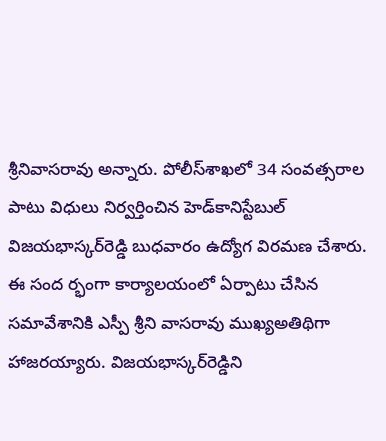శ్రీనివాసరావు అన్నారు. పోలీస్‌శాఖలో 34 సంవత్సరాల పాటు విధులు నిర్వర్తించిన హెడ్‌కానిస్టేబుల్‌ విజయభాస్కర్‌రెడ్డి బుధవారం ఉద్యోగ విరమణ చేశారు. ఈ సంద ర్భంగా కార్యాలయంలో ఏర్పాటు చేసిన సమావేశానికి ఎస్పీ శ్రీని వాసరావు ముఖ్యఅతిథిగా హాజరయ్యారు. విజయభాస్కర్‌రెడ్డిని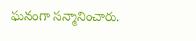ఘనంగా సన్మానించారు.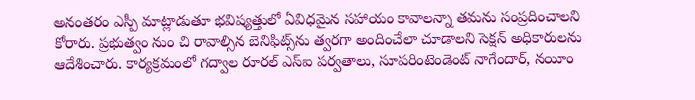అనంతరం ఎస్పీ మాట్లాడుతూ భవిష్యత్తులో ఏవిధమైన సహాయం కావాలన్నా తమను సంప్రదించాలని కోరారు. ప్రభుత్వం నుం చి రావాల్సిన బెనిఫిట్స్‌ను త్వరగా అందించేలా చూడాలని సెక్షన్‌ అధికారులను ఆదేశించారు. కార్యక్రమంలో గద్వాల రూరల్‌ ఎస్‌ఐ పర్వతాలు, సూపరింటెండెంట్‌ నాగేందార్‌, నయీం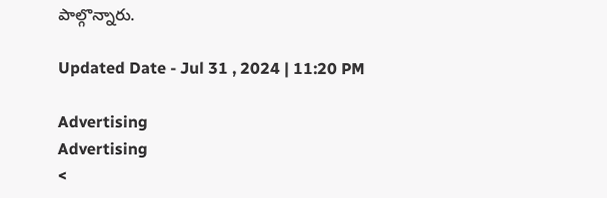పాల్గొన్నారు.

Updated Date - Jul 31 , 2024 | 11:20 PM

Advertising
Advertising
<